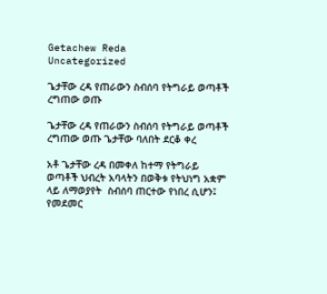Getachew Reda
Uncategorized

ጌታቸው ረዳ የጠራውን ስብሰባ የትግራይ ወጣቶች ረግጠው ወጡ

ጌታቸው ረዳ የጠራውን ስብሰባ የትግራይ ወጣቶች ረግጠው ወጡ ጌታቸው ባለበት ደርቆ ቀረ

አቶ ጌታቸው ረዳ በመቀለ ከተማ የትግራይ ወጣቶች ህብረት አባላትን በወቅቱ የትህነግ አቋም ላይ ለማወያየት  ስብሰባ ጠርተው የነበረ ሲሆን፤ የመደመር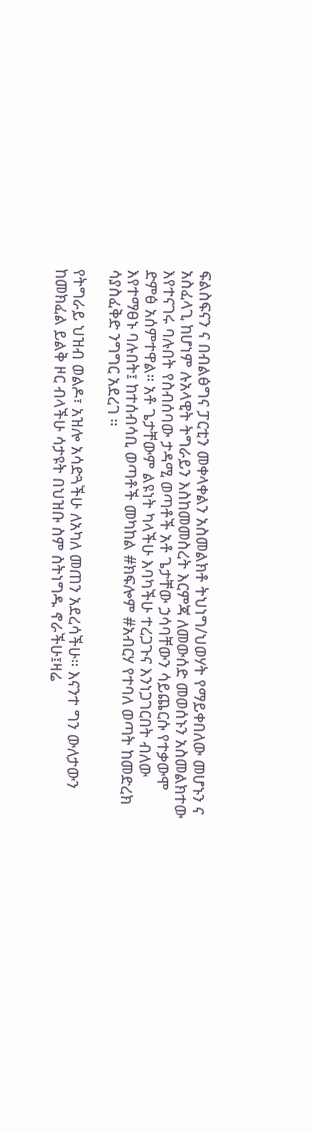ፍልስፍናን ና በብልፅግና ፓርቲን መቀላቀልን አስመልክቶ ትህነግ/ህወሃት የማይቀበለው መሆኑን ና አስፈላጊ ከሆነም ሉአላዊት ትግራይን እስከመመስረት እርምጃ ለመውሰድ መወሰኑን አስመልክተው እየተናገሩ ባሉበት የስብሰባው ታዳሚ ወጣቶች አቶ ጌታቸው ኃሳባቸውን ሳይጨርሱ የተቃውሞ ድምፅ አሰምተዋል። አቶ ጌታቸውም ልዩነት ካላችሁ እባካችሁ ተረጋጉና እንነጋገርበት ብለው እየተማፀኑ ባሉበት፤ ከተሰብሳቢ ወጣቶች መካከል #ክፍሎም #አብርሃ የተባለ ወጣት ከመድረክ ሳያስፈቅድ ንግግር አደረገ ።

የትግራይ ህዝብ ወልዶ፣ አዝሎ አሳድጓችሁ ለአካለ መጠን አደረሳችሁ። እናንተ ግን ውለታውን ከመክፈል ይልቅ ዞር ብላችሁ ሳታዩት በህዝቡ ስም ስትነግዱ ኖራችሁ፤ዛሬ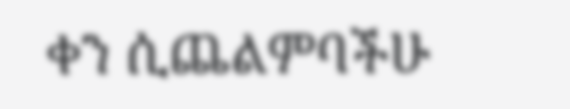ቀን ሲጨልምባችሁ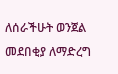ለሰራችሁት ወንጀል መደበቂያ ለማድረግ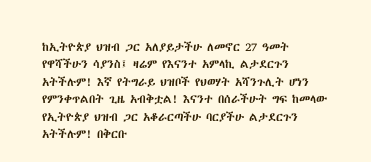ከኢትዮጵያ ህዝብ ጋር አለያይታችሁ ለመኖር 27 ዓመት የዋሻችሁን ሳያንስ፤ ዛሬም የእናንተ አምላኪ ልታደርጉን አትችሉም! እኛ የትግራይ ህዝቦች የህወሃት አሻንጉሊት ሆነን የምንቀጥልበት ጊዜ አብቅቷል! እናንተ በሰራችሁት ግፍ ከመላው የኢትዮጵያ ህዝብ ጋር አቆራርጣችሁ ባርያችሁ ልታደርጉን አትችሉም! በቅርቡ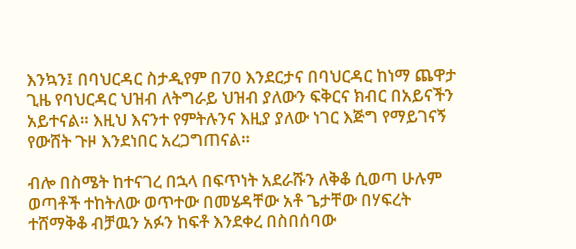እንኳን፤ በባህርዳር ስታዲየም በ70 እንደርታና በባህርዳር ከነማ ጨዋታ ጊዜ የባህርዳር ህዝብ ለትግራይ ህዝብ ያለውን ፍቅርና ክብር በአይናችን አይተናል። እዚህ እናንተ የምትሉንና እዚያ ያለው ነገር እጅግ የማይገናኝ የውሸት ጉዞ እንደነበር አረጋግጠናል።

ብሎ በስሜት ከተናገረ በኋላ በፍጥነት አደራሹን ለቅቆ ሲወጣ ሁሉም ወጣቶች ተከትለው ወጥተው በመሄዳቸው አቶ ጌታቸው በሃፍረት ተሸማቅቆ ብቻዉን አፉን ከፍቶ እንደቀረ በስበሰባው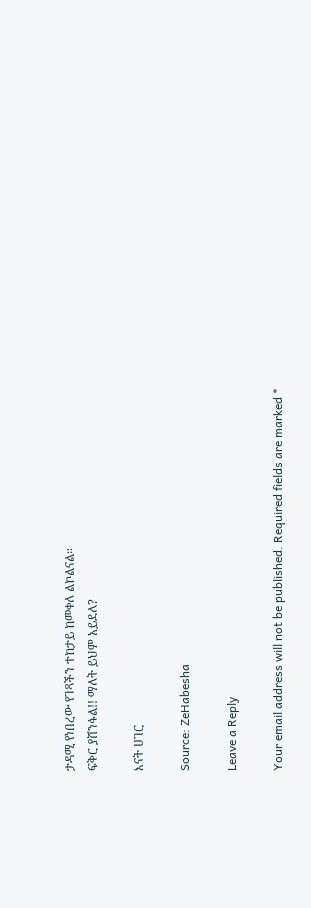ታዳሚ የነበረው የገጻችን ተከታይ ከመቀለ ልኮልናል።
ፍቅር ያሸንፋል!! ማለት ይህም አይደለ?

እናት ሀገር

Source: ZeHabesha

Leave a Reply

Your email address will not be published. Required fields are marked *